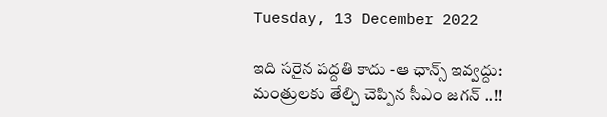Tuesday, 13 December 2022

ఇది సరైన పద్దతి కాదు -ఆ ఛాన్స్ ఇవ్వద్దు: మంత్రులకు తేల్చి చెప్పిన సీఎం జగన్ ..!!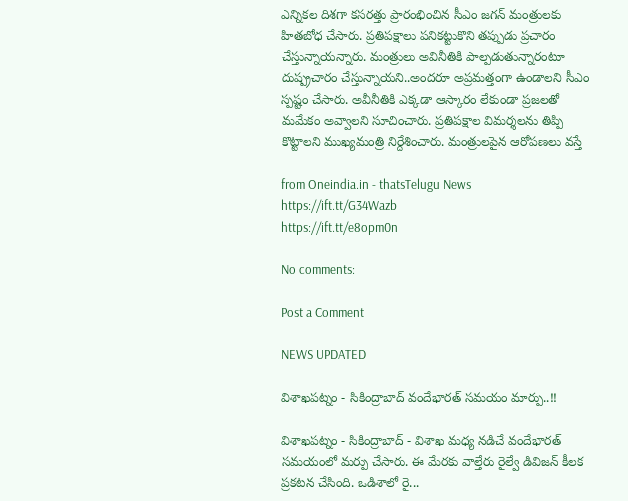ఎన్నికల దిశగా కసరత్తు ప్రారంభించిన సీఎం జగన్ మంత్రులకు హితబోధ చేసారు. ప్రతిపక్షాలు పనికట్టుకొని తప్పుడు ప్రచారం చేస్తున్నాయన్నారు. మంత్రులు అవినీతికి పాల్పడుతున్నారంటూ దుష్ప్రచారం చేస్తున్నాయని..అందరూ అప్రమత్తంగా ఉండాలని సీఎం స్పష్టం చేసారు. అవీనీతికి ఎక్కడా ఆస్కారం లేకుండా ప్రజలతో మమేకం అవ్వాలని సూచించారు. ప్రతిపక్షాల విమర్శలను తిప్పి కొట్టాలని ముఖ్యమంత్రి నిర్దేశించారు. మంత్రులపైన ఆరోపణలు వస్తే

from Oneindia.in - thatsTelugu News https://ift.tt/G34Wazb
https://ift.tt/e8opm0n

No comments:

Post a Comment

NEWS UPDATED

విశాఖపట్నం - సికింద్రాబాద్ వందేభారత్ సమయం మార్పు..!!

విశాఖపట్నం - సికింద్రాబాద్ - విశాఖ మధ్య నడిచే వందేభారత్ సమయంలో మర్పు చేసారు. ఈ మేరకు వాల్తేరు రైల్వే డివిజన్ కీలక ప్రకటన చేసింది. ఒడిశాలో రై...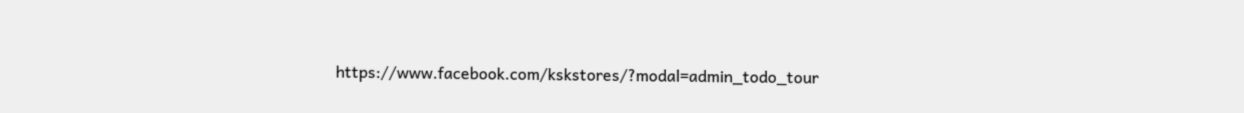https://www.facebook.com/kskstores/?modal=admin_todo_tour